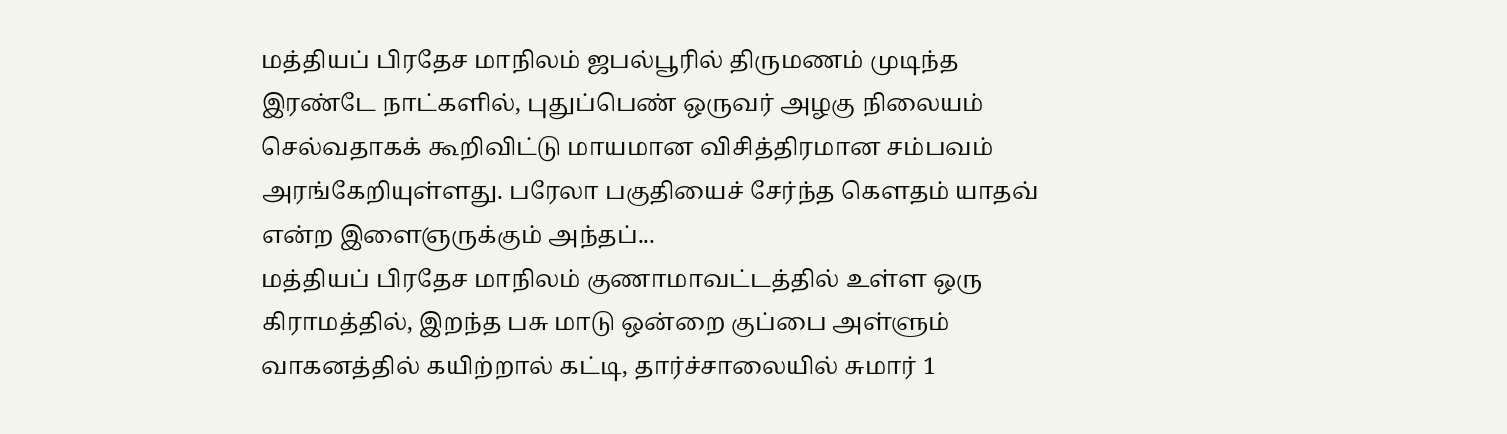மத்தியப் பிரதேச மாநிலம் ஜபல்பூரில் திருமணம் முடிந்த இரண்டே நாட்களில், புதுப்பெண் ஒருவர் அழகு நிலையம் செல்வதாகக் கூறிவிட்டு மாயமான விசித்திரமான சம்பவம் அரங்கேறியுள்ளது. பரேலா பகுதியைச் சேர்ந்த கௌதம் யாதவ் என்ற இளைஞருக்கும் அந்தப்...
மத்தியப் பிரதேச மாநிலம் குணாமாவட்டத்தில் உள்ள ஒரு கிராமத்தில், இறந்த பசு மாடு ஒன்றை குப்பை அள்ளும் வாகனத்தில் கயிற்றால் கட்டி, தார்ச்சாலையில் சுமார் 1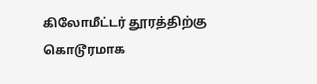கிலோமீட்டர் தூரத்திற்கு கொடூரமாக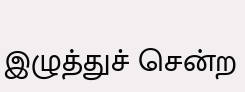இழுத்துச் சென்ற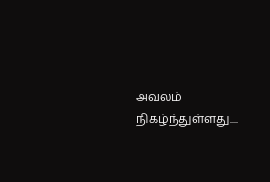அவலம் நிகழ்ந்துள்ளது....